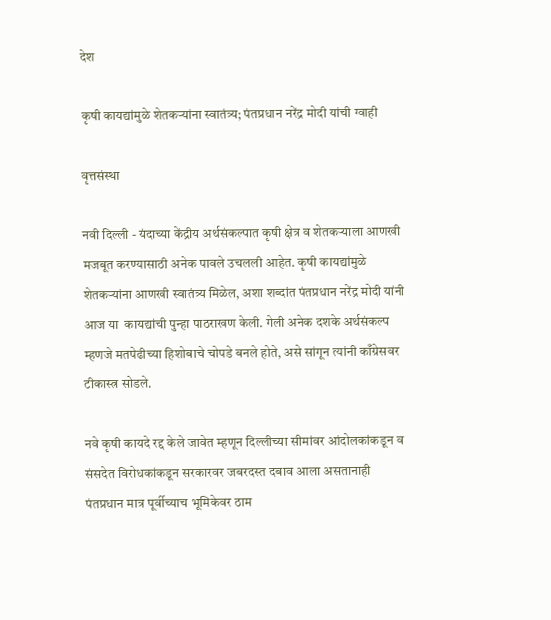देश

कृषी कायद्यांमुळे शेतकऱ्यांना स्वातंत्र्य; पंतप्रधान नरेंद्र मोदी यांची ग्वाही

वृत्तसंस्था

नवी दिल्ली - यंदाच्या केंद्रीय अर्थसंकल्पात कृषी क्षेत्र व शेतकऱ्याला आणखी मजबूत करण्यासाठी अनेक पावले उचलली आहेत. कृषी कायद्यांमुळे शेतकऱ्यांना आणखी स्वातंत्र्य मिळेल, अशा शब्दांत पंतप्रधान नरेंद्र मोदी यांनी आज या  कायद्यांची पुन्हा पाठराखण केली. गेली अनेक दशके अर्थसंकल्प म्हणजे मतपेढीच्या हिशोबाचे चोपडे बनले होते, असे सांगून त्यांनी काँग्रेसवर टीकास्त्र सोडले.

नवे कृषी कायदे रद्द केले जावेत म्हणून दिल्लीच्या सीमांवर आंदोलकांकडून व संसदेत विरोधकांकडून सरकारवर जबरदस्त दबाव आला असतानाही पंतप्रधान मात्र पूर्वीच्याच भूमिकेवर ठाम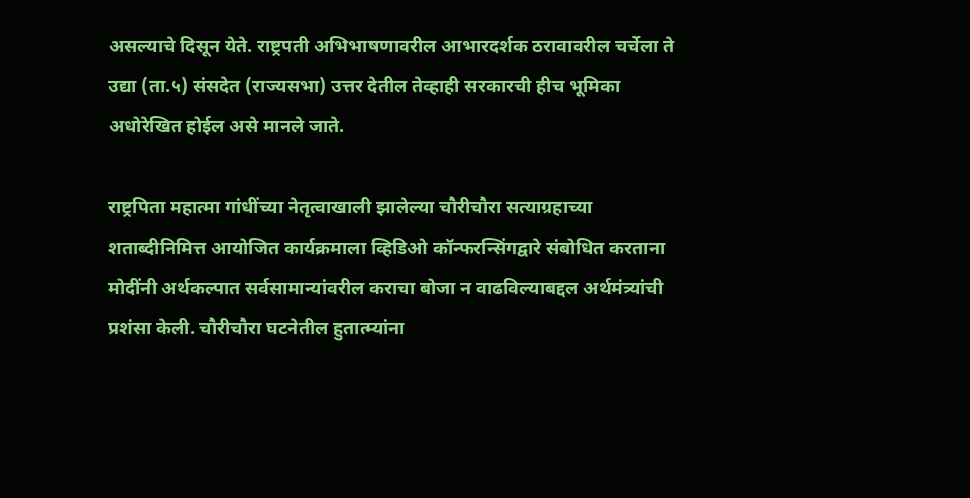असल्याचे दिसून येते. राष्ट्रपती अभिभाषणावरील आभारदर्शक ठरावावरील चर्चेला ते उद्या (ता.५) संसदेत (राज्यसभा) उत्तर देतील तेव्हाही सरकारची हीच भूमिका अधोरेखित होईल असे मानले जाते.

राष्ट्रपिता महात्मा गांधींच्या नेतृत्वाखाली झालेल्या चौरीचौरा सत्याग्रहाच्या शताब्दीनिमित्त आयोजित कार्यक्रमाला व्हिडिओ कॉन्फरन्सिंगद्वारे संबोधित करताना मोदींनी अर्थकल्पात सर्वसामान्यांवरील कराचा बोजा न वाढविल्याबद्दल अर्थमंत्र्यांची प्रशंसा केली. चौरीचौरा घटनेतील हुतात्म्यांना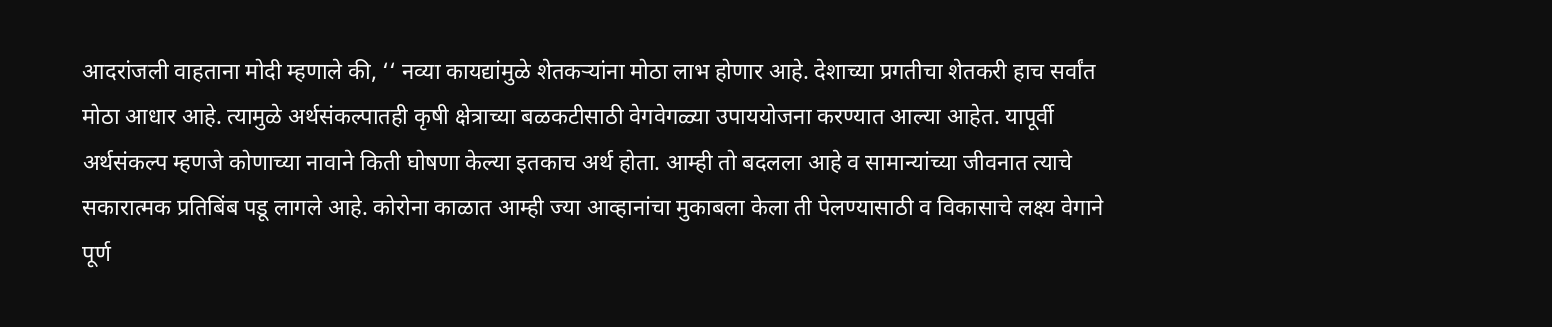आदरांजली वाहताना मोदी म्हणाले की, ‘‘ नव्या कायद्यांमुळे शेतकऱ्यांना मोठा लाभ होणार आहे. देशाच्या प्रगतीचा शेतकरी हाच सर्वांत मोठा आधार आहे. त्यामुळे अर्थसंकल्पातही कृषी क्षेत्राच्या बळकटीसाठी वेगवेगळ्या उपाययोजना करण्यात आल्या आहेत. यापूर्वी अर्थसंकल्प म्हणजे कोणाच्या नावाने किती घोषणा केल्या इतकाच अर्थ होता. आम्ही तो बदलला आहे व सामान्यांच्या जीवनात त्याचे सकारात्मक प्रतिबिंब पडू लागले आहे. कोरोना काळात आम्ही ज्या आव्हानांचा मुकाबला केला ती पेलण्यासाठी व विकासाचे लक्ष्य वेगाने पूर्ण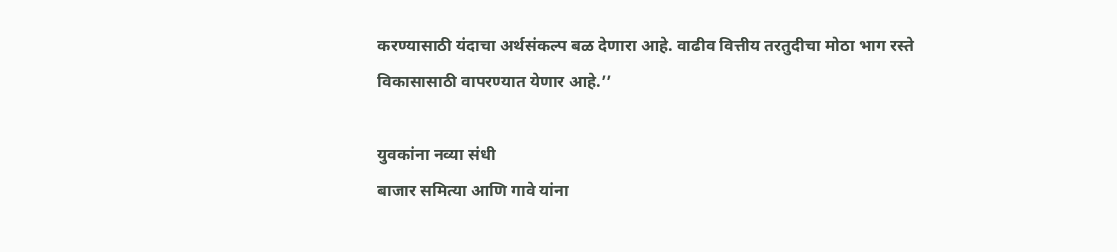करण्यासाठी यंदाचा अर्थसंकल्प बळ देणारा आहे. वाढीव वित्तीय तरतुदीचा मोठा भाग रस्ते विकासासाठी वापरण्यात येणार आहे.’’

युवकांना नव्या संधी
बाजार समित्या आणि गावे यांना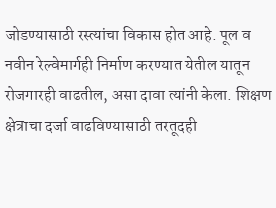जोडण्यासाठी रस्त्यांचा विकास होत आहे. पूल व नवीन रेल्वेमार्गही निर्माण करण्यात येतील यातून रोजगारही वाढतील, असा दावा त्यांनी केला. शिक्षण क्षेत्राचा दर्जा वाढविण्यासाठी तरतूदही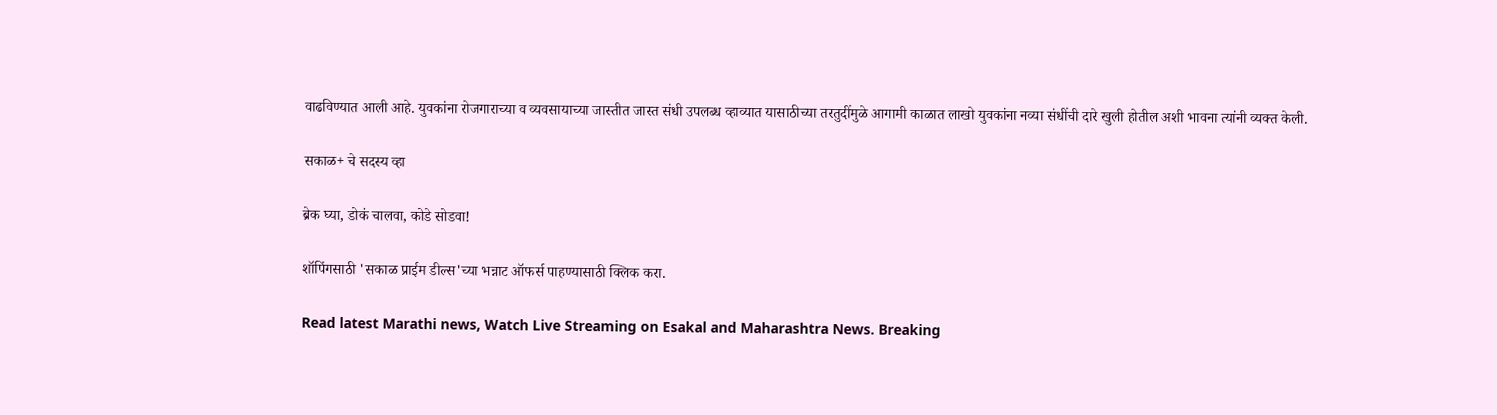वाढविण्यात आली आहे. युवकांना रोजगाराच्या व व्यवसायाच्या जास्तीत जास्त संधी उपलब्ध व्हाव्यात यासाठीच्या तरतुदींमुळे आगामी काळात लाखो युवकांना नव्या संधींची दारे खुली होतील अशी भावना त्यांनी व्यक्त केली.

सकाळ+ चे सदस्य व्हा

ब्रेक घ्या, डोकं चालवा, कोडे सोडवा!

शॉपिंगसाठी 'सकाळ प्राईम डील्स'च्या भन्नाट ऑफर्स पाहण्यासाठी क्लिक करा.

Read latest Marathi news, Watch Live Streaming on Esakal and Maharashtra News. Breaking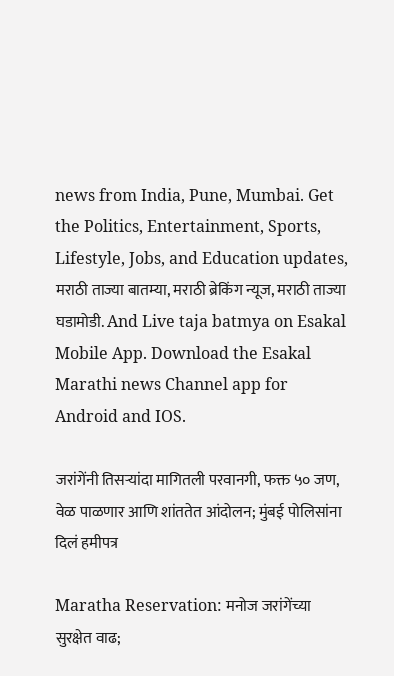news from India, Pune, Mumbai. Get the Politics, Entertainment, Sports, Lifestyle, Jobs, and Education updates, मराठी ताज्या बातम्या, मराठी ब्रेकिंग न्यूज, मराठी ताज्या घडामोडी. And Live taja batmya on Esakal Mobile App. Download the Esakal Marathi news Channel app for Android and IOS.

जरांगेंनी तिसऱ्यांदा मागितली परवानगी, फक्त ५० जण, वेळ पाळणार आणि शांततेत आंदोलन; मुंबई पोलिसांना दिलं हमीपत्र

Maratha Reservation: मनोज जरांगेंच्या सुरक्षेत वाढ;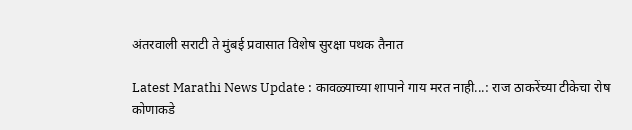अंतरवाली सराटी ते मुंबई प्रवासात विशेष सुरक्षा पथक तैनात

Latest Marathi News Update : कावळ्याच्या शापाने गाय मरत नाही...: राज ठाकरेंच्या टीकेचा रोष कोणाकडे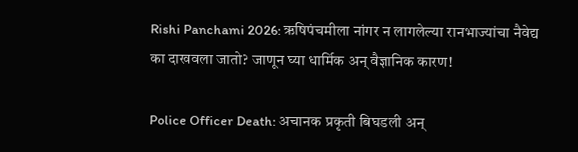Rishi Panchami 2026: ऋषिपंचमीला नांगर न लागलेल्या रानभाज्यांचा नैवेद्य का दाखवला जातो? जाणून घ्या धार्मिक अन् वैज्ञानिक कारण!

Police Officer Death: अचानक प्रकृती बिघडली अन्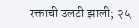रक्ताची उलटी झाली; २५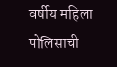वर्षीय महिला पोलिसाची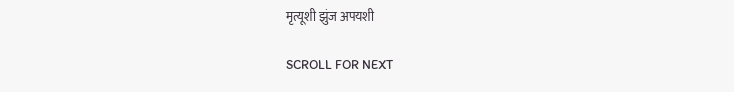मृत्यूशी झुंज अपयशी

SCROLL FOR NEXT